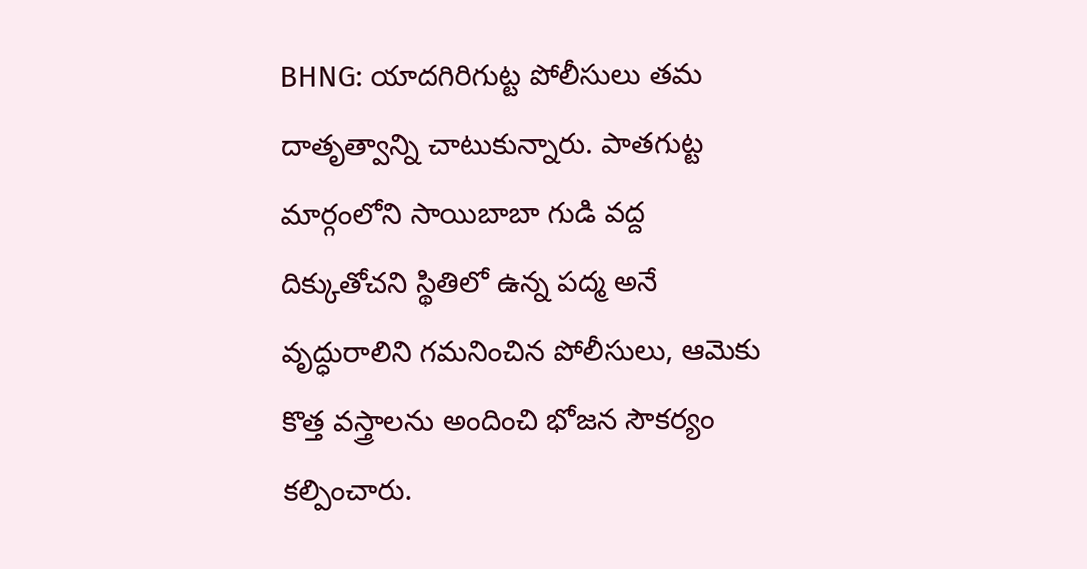BHNG: యాదగిరిగుట్ట పోలీసులు తమ దాతృత్వాన్ని చాటుకున్నారు. పాతగుట్ట మార్గంలోని సాయిబాబా గుడి వద్ద దిక్కుతోచని స్థితిలో ఉన్న పద్మ అనే వృద్ధురాలిని గమనించిన పోలీసులు, ఆమెకు కొత్త వస్త్రాలను అందించి భోజన సౌకర్యం కల్పించారు.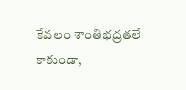కేవలం శాంతిభద్రతలే కాకుండా,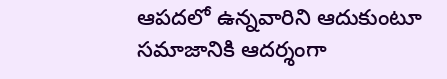ఆపదలో ఉన్నవారిని ఆదుకుంటూ సమాజానికి ఆదర్శంగా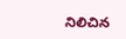నిలిచిన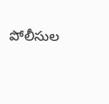పోలీసుల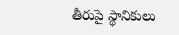తీరుపై స్థానికులు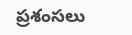ప్రశంసలు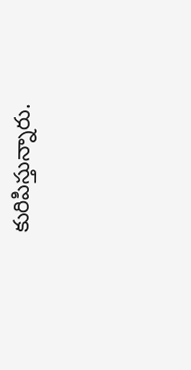కురిపిస్తున్నారు.